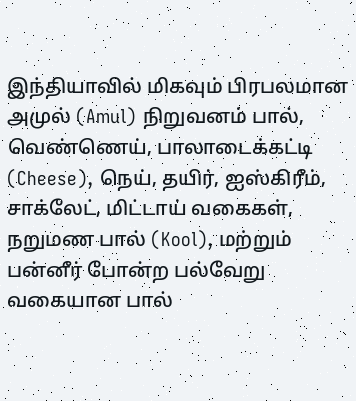இந்தியாவில் மிகவும் பிரபலமான அமுல் (Amul) நிறுவனம் பால், வெண்ணெய், பாலாடைக்கட்டி (Cheese), நெய், தயிர், ஐஸ்கிரீம், சாக்லேட், மிட்டாய் வகைகள், நறுமண பால் (Kool), மற்றும் பன்னீர் போன்ற பல்வேறு வகையான பால்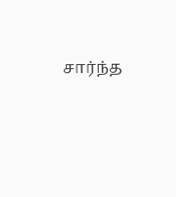சார்ந்த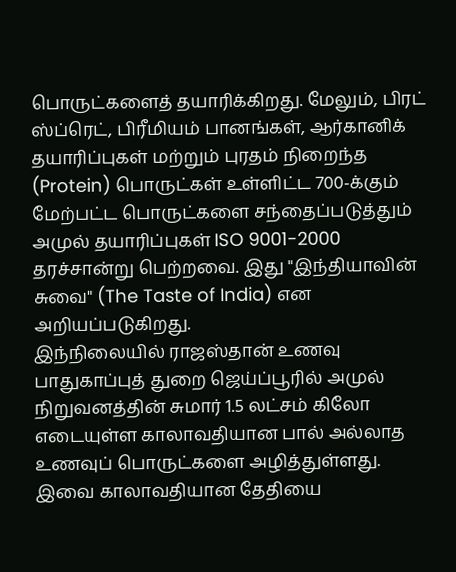பொருட்களைத் தயாரிக்கிறது. மேலும், பிரட் ஸ்ப்ரெட், பிரீமியம் பானங்கள், ஆர்கானிக் தயாரிப்புகள் மற்றும் புரதம் நிறைந்த (Protein) பொருட்கள் உள்ளிட்ட 700-க்கும் மேற்பட்ட பொருட்களை சந்தைப்படுத்தும் அமுல் தயாரிப்புகள் ISO 9001-2000 தரச்சான்று பெற்றவை. இது "இந்தியாவின் சுவை" (The Taste of India) என அறியப்படுகிறது.
இந்நிலையில் ராஜஸ்தான் உணவு பாதுகாப்புத் துறை ஜெய்ப்பூரில் அமுல் நிறுவனத்தின் சுமார் 1.5 லட்சம் கிலோ எடையுள்ள காலாவதியான பால் அல்லாத உணவுப் பொருட்களை அழித்துள்ளது. இவை காலாவதியான தேதியை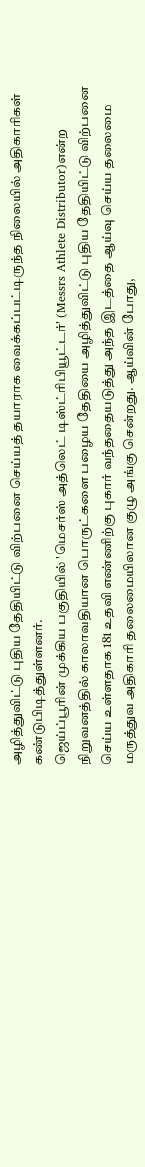அழித்துவிட்டு புதிய தேதியிட்டு விற்பனை செய்யத் தயாராக வைக்கப்பட்டிருந்த நிலையில் அதிகாரிகள் கண்டுபிடித்துள்ளனர்.
ஜெய்ப்பூரின் முக்கிய பகுதியில் 'மெசர்ஸ் அத்லெட் டிஸ்ட்ரிபியூட்டர்' (Messrs Athlete Distributor)என்ற நிறுவனத்தில் காலாவதியான பொருட்களை பழைய தேதியை அழித்துவிட்டு புதிய தேதியிட்டு விற்பனை செய்ய உள்ளதாக 181 உதவி எண்ணிற்கு புகார் வந்ததையடுத்து அந்த இடத்தை ஆய்வு செய்ய தலைமை மருத்துவ அதிகாரி தலைமையிலான குழு அங்கு சென்றது. ஆய்வின் போது,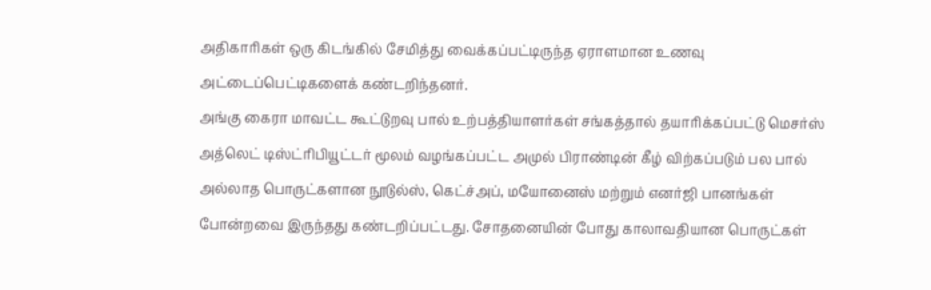அதிகாரிகள் ஒரு கிடங்கில் சேமித்து வைக்கப்பட்டிருந்த ஏராளமான உணவு அட்டைப்பெட்டிகளைக் கண்டறிந்தனர்.
அங்கு கைரா மாவட்ட கூட்டுறவு பால் உற்பத்தியாளர்கள் சங்கத்தால் தயாரிக்கப்பட்டு மெசர்ஸ் அத்லெட் டிஸ்ட்ரிபியூட்டர் மூலம் வழங்கப்பட்ட அமுல் பிராண்டின் கீழ் விற்கப்படும் பல பால் அல்லாத பொருட்களான நூடுல்ஸ், கெட்ச்அப், மயோனைஸ் மற்றும் எனர்ஜி பானங்கள் போன்றவை இருந்தது கண்டறிப்பட்டது. சோதனையின் போது காலாவதியான பொருட்கள்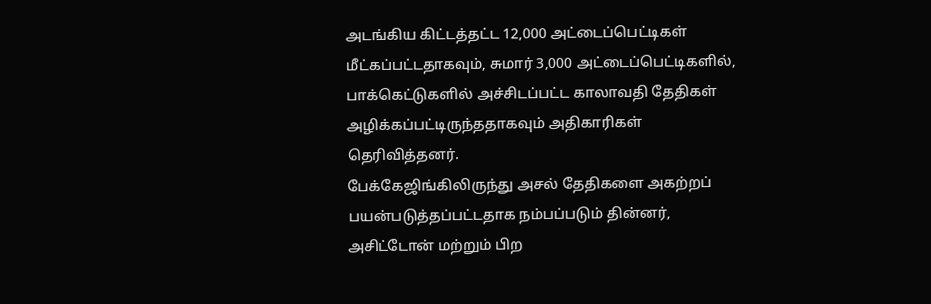அடங்கிய கிட்டத்தட்ட 12,000 அட்டைப்பெட்டிகள் மீட்கப்பட்டதாகவும், சுமார் 3,000 அட்டைப்பெட்டிகளில், பாக்கெட்டுகளில் அச்சிடப்பட்ட காலாவதி தேதிகள் அழிக்கப்பட்டிருந்ததாகவும் அதிகாரிகள் தெரிவித்தனர்.
பேக்கேஜிங்கிலிருந்து அசல் தேதிகளை அகற்றப் பயன்படுத்தப்பட்டதாக நம்பப்படும் தின்னர், அசிட்டோன் மற்றும் பிற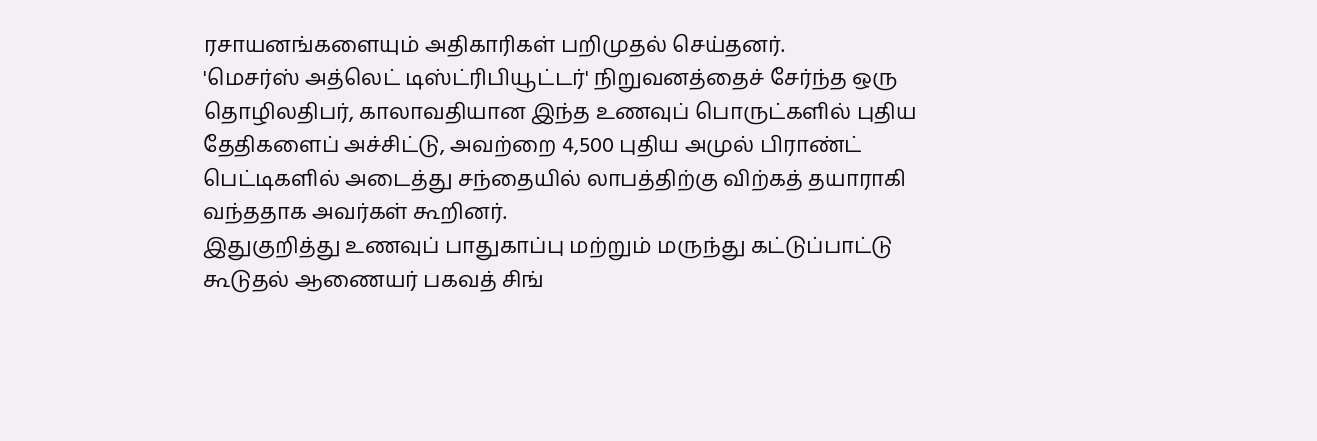ரசாயனங்களையும் அதிகாரிகள் பறிமுதல் செய்தனர்.
'மெசர்ஸ் அத்லெட் டிஸ்ட்ரிபியூட்டர்' நிறுவனத்தைச் சேர்ந்த ஒரு தொழிலதிபர், காலாவதியான இந்த உணவுப் பொருட்களில் புதிய தேதிகளைப் அச்சிட்டு, அவற்றை 4,500 புதிய அமுல் பிராண்ட் பெட்டிகளில் அடைத்து சந்தையில் லாபத்திற்கு விற்கத் தயாராகி வந்ததாக அவர்கள் கூறினர்.
இதுகுறித்து உணவுப் பாதுகாப்பு மற்றும் மருந்து கட்டுப்பாட்டு கூடுதல் ஆணையர் பகவத் சிங்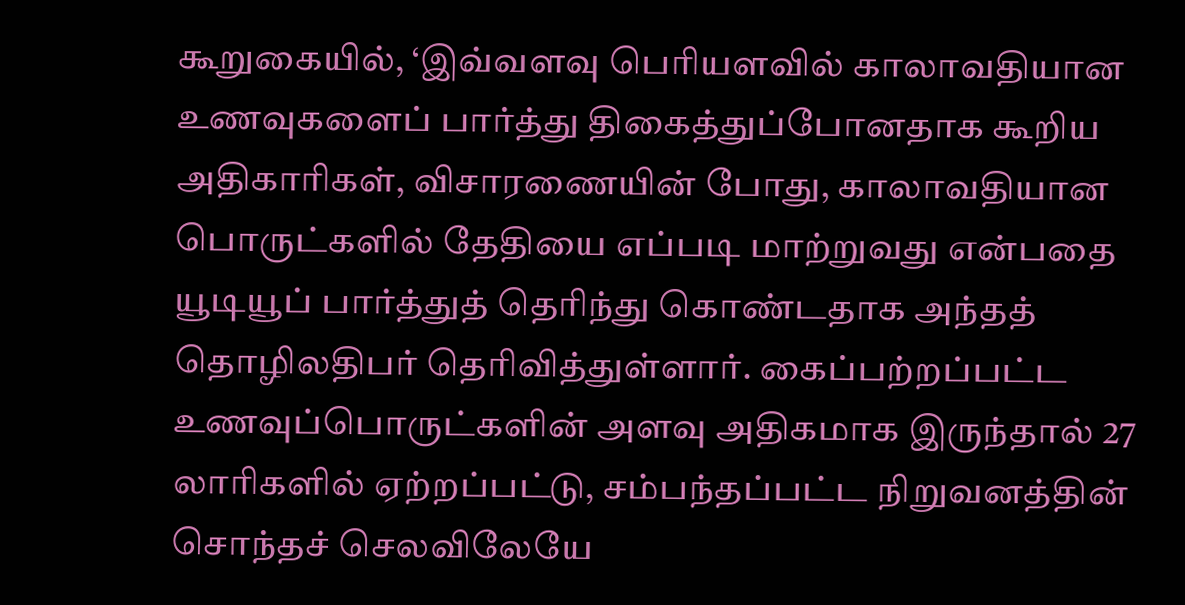கூறுகையில், ‘இவ்வளவு பெரியளவில் காலாவதியான உணவுகளைப் பார்த்து திகைத்துப்போனதாக கூறிய அதிகாரிகள், விசாரணையின் போது, காலாவதியான பொருட்களில் தேதியை எப்படி மாற்றுவது என்பதை யூடியூப் பார்த்துத் தெரிந்து கொண்டதாக அந்தத் தொழிலதிபர் தெரிவித்துள்ளார். கைப்பற்றப்பட்ட உணவுப்பொருட்களின் அளவு அதிகமாக இருந்தால் 27 லாரிகளில் ஏற்றப்பட்டு, சம்பந்தப்பட்ட நிறுவனத்தின் சொந்தச் செலவிலேயே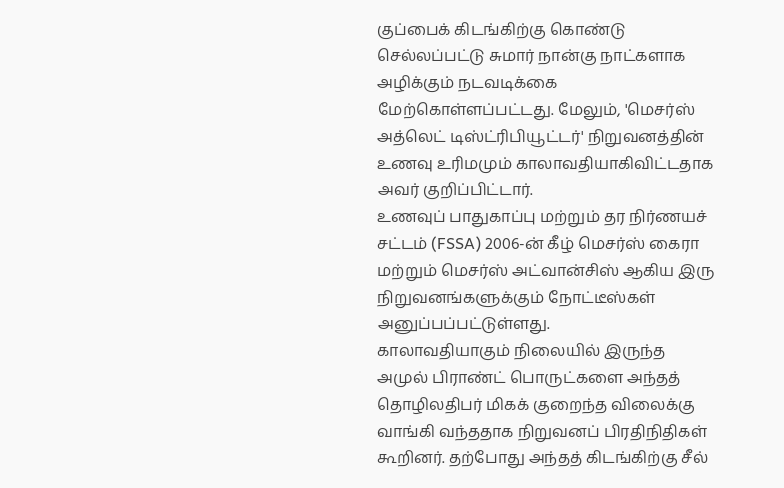குப்பைக் கிடங்கிற்கு கொண்டு செல்லப்பட்டு சுமார் நான்கு நாட்களாக அழிக்கும் நடவடிக்கை மேற்கொள்ளப்பட்டது. மேலும், 'மெசர்ஸ் அத்லெட் டிஸ்ட்ரிபியூட்டர்' நிறுவனத்தின் உணவு உரிமமும் காலாவதியாகிவிட்டதாக அவர் குறிப்பிட்டார்.
உணவுப் பாதுகாப்பு மற்றும் தர நிர்ணயச் சட்டம் (FSSA) 2006-ன் கீழ் மெசர்ஸ் கைரா மற்றும் மெசர்ஸ் அட்வான்சிஸ் ஆகிய இரு நிறுவனங்களுக்கும் நோட்டீஸ்கள் அனுப்பப்பட்டுள்ளது.
காலாவதியாகும் நிலையில் இருந்த அமுல் பிராண்ட் பொருட்களை அந்தத் தொழிலதிபர் மிகக் குறைந்த விலைக்கு வாங்கி வந்ததாக நிறுவனப் பிரதிநிதிகள் கூறினர். தற்போது அந்தத் கிடங்கிற்கு சீல்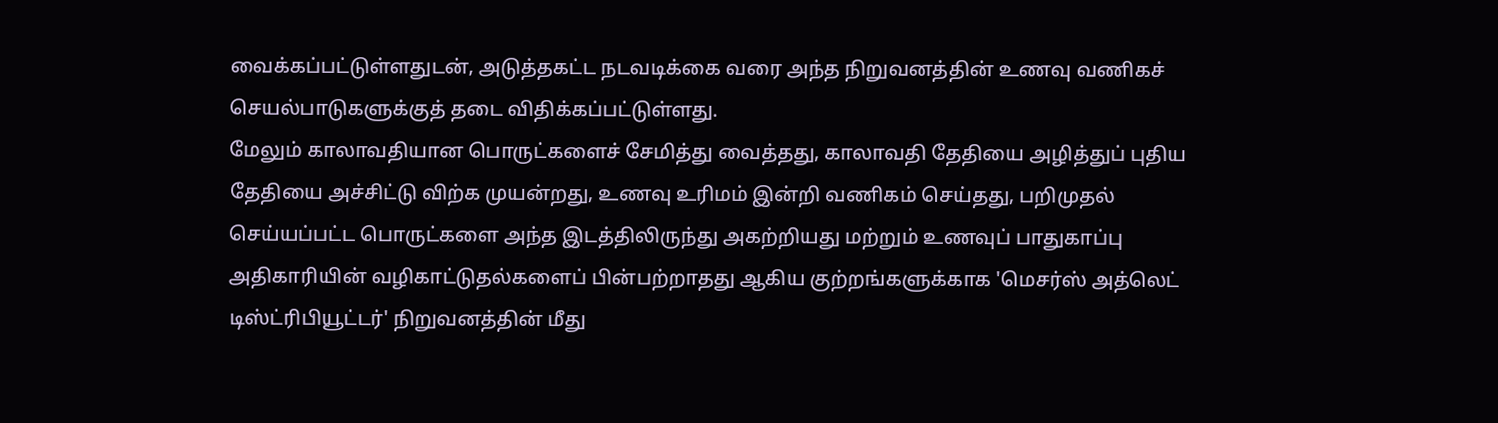வைக்கப்பட்டுள்ளதுடன், அடுத்தகட்ட நடவடிக்கை வரை அந்த நிறுவனத்தின் உணவு வணிகச் செயல்பாடுகளுக்குத் தடை விதிக்கப்பட்டுள்ளது.
மேலும் காலாவதியான பொருட்களைச் சேமித்து வைத்தது, காலாவதி தேதியை அழித்துப் புதிய தேதியை அச்சிட்டு விற்க முயன்றது, உணவு உரிமம் இன்றி வணிகம் செய்தது, பறிமுதல் செய்யப்பட்ட பொருட்களை அந்த இடத்திலிருந்து அகற்றியது மற்றும் உணவுப் பாதுகாப்பு அதிகாரியின் வழிகாட்டுதல்களைப் பின்பற்றாதது ஆகிய குற்றங்களுக்காக 'மெசர்ஸ் அத்லெட் டிஸ்ட்ரிபியூட்டர்' நிறுவனத்தின் மீது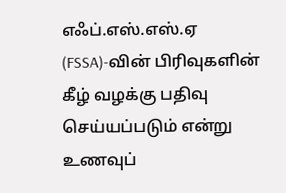எஃப்.எஸ்.எஸ்.ஏ (FSSA)-வின் பிரிவுகளின் கீழ் வழக்கு பதிவு செய்யப்படும் என்று உணவுப்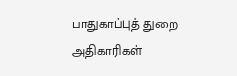பாதுகாப்புத் துறை அதிகாரிகள்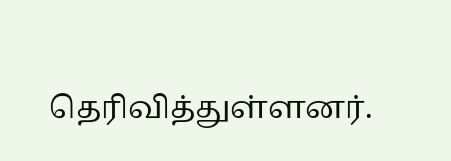தெரிவித்துள்ளனர்.